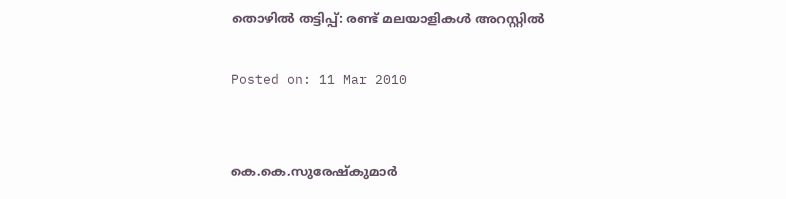തൊഴില്‍ തട്ടിപ്പ്: രണ്ട് മലയാളികള്‍ അറസ്റ്റില്‍

Posted on: 11 Mar 2010


കെ.കെ.സുരേഷ്‌കുമാര്‍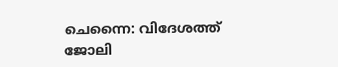ചെന്നൈ: വിദേശത്ത് ജോലി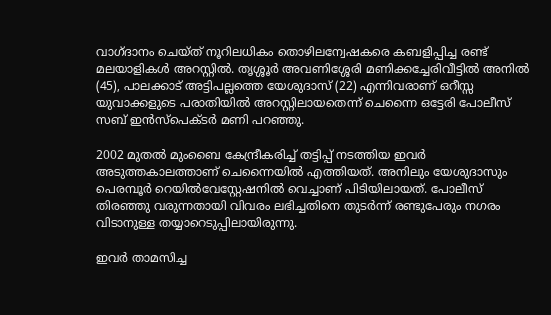വാഗ്ദാനം ചെയ്ത് നൂറിലധികം തൊഴിലന്വേഷകരെ കബളിപ്പിച്ച രണ്ട് മലയാളികള്‍ അറസ്റ്റില്‍. തൃശ്ശൂര്‍ അവണിശ്ശേരി മണിക്കച്ചേരിവീട്ടില്‍ അനില്‍ (45), പാലക്കാട് അട്ടിപല്ലത്തെ യേശുദാസ് (22) എന്നിവരാണ് ഒറീസ്സ യുവാക്കളുടെ പരാതിയില്‍ അറസ്റ്റിലായതെന്ന് ചെന്നൈ ഒട്ടേരി പോലീസ് സബ് ഇന്‍സ്‌പെക്ടര്‍ മണി പറഞ്ഞു.

2002 മുതല്‍ മുംബൈ കേന്ദ്രീകരിച്ച് തട്ടിപ്പ് നടത്തിയ ഇവര്‍ അടുത്തകാലത്താണ് ചെന്നൈയില്‍ എത്തിയത്. അനിലും യേശുദാസും പെരമ്പൂര്‍ റെയില്‍വേസ്റ്റേഷനില്‍ വെച്ചാണ് പിടിയിലായത്. പോലീസ് തിരഞ്ഞു വരുന്നതായി വിവരം ലഭിച്ചതിനെ തുടര്‍ന്ന് രണ്ടുപേരും നഗരം വിടാനുള്ള തയ്യാറെടുപ്പിലായിരുന്നു.

ഇവര്‍ താമസിച്ച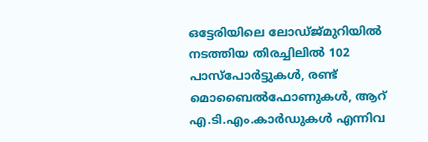ഒട്ടേരിയിലെ ലോഡ്ജ്മുറിയില്‍ നടത്തിയ തിരച്ചിലില്‍ 102 പാസ്‌പോര്‍ട്ടുകള്‍, രണ്ട് മൊബൈല്‍ഫോണുകള്‍, ആറ് എ.ടി.എം.കാര്‍ഡുകള്‍ എന്നിവ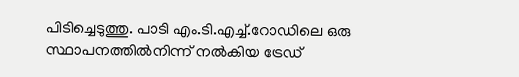പിടിച്ചെടുത്തു. പാടി എം.ടി.എച്ച്.റോഡിലെ ഒരു സ്ഥാപനത്തില്‍നിന്ന് നല്‍കിയ ട്രേഡ്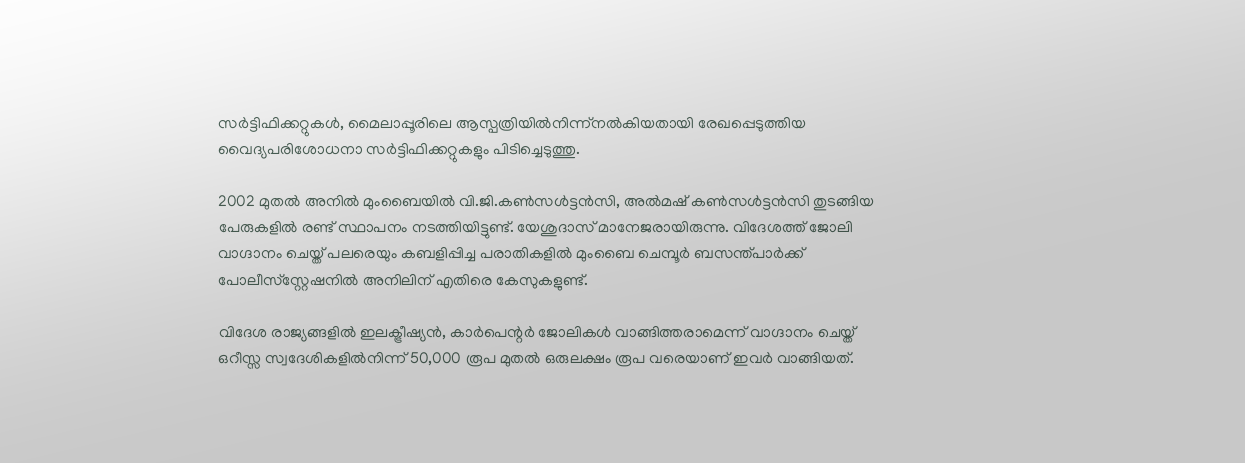സര്‍ട്ടിഫിക്കറ്റുകള്‍, മൈലാപ്പൂരിലെ ആസ്പത്രിയില്‍നിന്ന്‌നല്‍കിയതായി രേഖപ്പെടുത്തിയ വൈദ്യപരിശോധനാ സര്‍ട്ടിഫിക്കറ്റുകളും പിടിച്ചെടുത്തു.

2002 മുതല്‍ അനില്‍ മുംബൈയില്‍ വി.ജി.കണ്‍സള്‍ട്ടന്‍സി, അല്‍മഷ് കണ്‍സള്‍ട്ടന്‍സി തുടങ്ങിയ പേരുകളില്‍ രണ്ട് സ്ഥാപനം നടത്തിയിട്ടുണ്ട്. യേശുദാസ് മാനേജരായിരുന്നു. വിദേശത്ത് ജോലി വാഗ്ദാനം ചെയ്ത് പലരെയും കബളിപ്പിച്ച പരാതികളില്‍ മുംബൈ ചെമ്പൂര്‍ ബസന്ത്പാര്‍ക്ക് പോലീസ്‌സ്റ്റേഷനില്‍ അനിലിന് എതിരെ കേസുകളുണ്ട്.

വിദേശ രാജ്യങ്ങളില്‍ ഇലക്ട്രീഷ്യന്‍, കാര്‍പെന്റര്‍ ജോലികള്‍ വാങ്ങിത്തരാമെന്ന് വാഗ്ദാനം ചെയ്ത് ഒറീസ്സ സ്വദേശികളില്‍നിന്ന് 50,000 രൂപ മുതല്‍ ഒരുലക്ഷം രൂപ വരെയാണ് ഇവര്‍ വാങ്ങിയത്.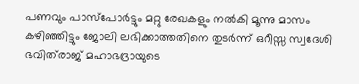പണവും പാസ്‌പോര്‍ട്ടും മറ്റു രേഖകളും നല്‍കി മൂന്നു മാസം കഴിഞ്ഞിട്ടും ജോലി ലഭിക്കാത്തതിനെ തുടര്‍ന്ന് ഒറീസ്സ സ്വദേശി ഭവിത്‌രാജ് മഹാഭദ്രായുടെ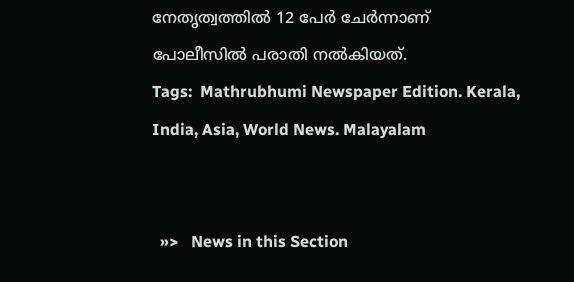നേതൃത്വത്തില്‍ 12 പേര്‍ ചേര്‍ന്നാണ് പോലീസില്‍ പരാതി നല്‍കിയത്.
Tags:  Mathrubhumi Newspaper Edition. Kerala, India, Asia, World News. Malayalam


  »>   News in this Section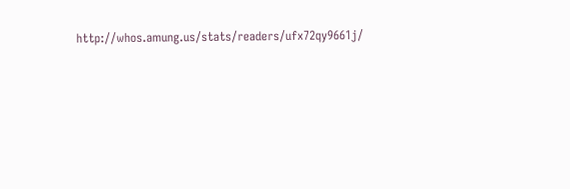http://whos.amung.us/stats/readers/ufx72qy9661j/